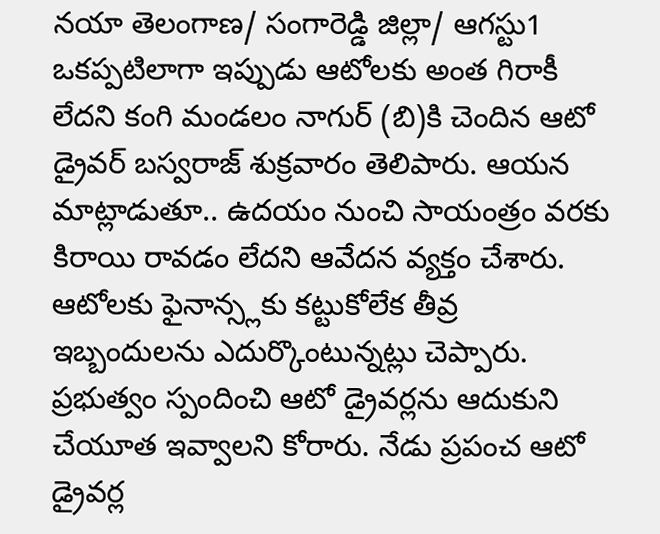నయా తెలంగాణ/ సంగారెడ్డి జిల్లా/ ఆగస్టు1
ఒకప్పటిలాగా ఇప్పుడు ఆటోలకు అంత గిరాకీ లేదని కంగి మండలం నాగుర్ (బి)కి చెందిన ఆటో డ్రైవర్ బస్వరాజ్ శుక్రవారం తెలిపారు. ఆయన మాట్లాడుతూ.. ఉదయం నుంచి సాయంత్రం వరకు కిరాయి రావడం లేదని ఆవేదన వ్యక్తం చేశారు. ఆటోలకు ఫైనాన్స్లకు కట్టుకోలేక తీవ్ర ఇబ్బందులను ఎదుర్కొంటున్నట్లు చెప్పారు. ప్రభుత్వం స్పందించి ఆటో డ్రైవర్లను ఆదుకుని చేయూత ఇవ్వాలని కోరారు. నేడు ప్రపంచ ఆటో డ్రైవర్ల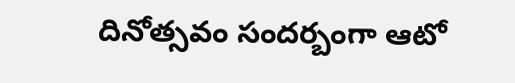దినోత్సవం సందర్బంగా ఆటో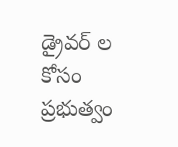డ్రైవర్ ల కోసం ప్రభుత్వం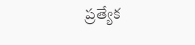ప్రత్యేక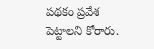పథకం ప్రవేశ పెట్టాలని కోరారు.